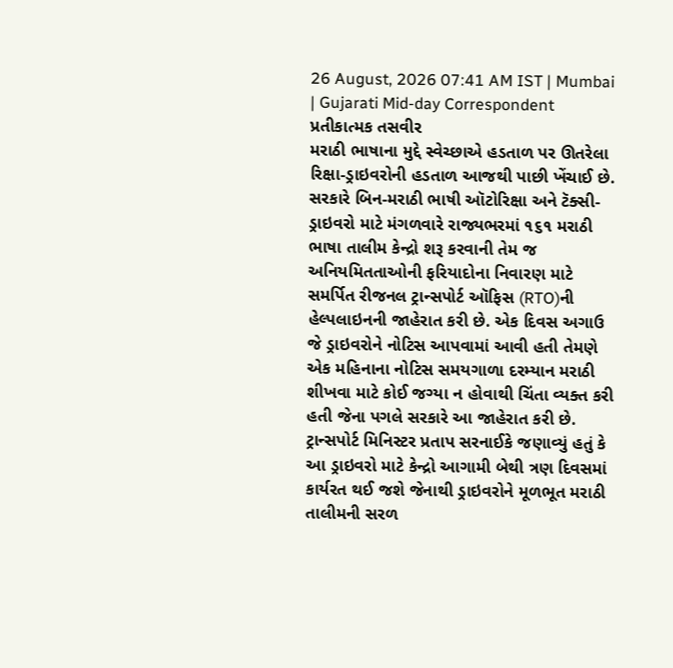26 August, 2026 07:41 AM IST | Mumbai | Gujarati Mid-day Correspondent
પ્રતીકાત્મક તસવીર
મરાઠી ભાષાના મુદ્દે સ્વેચ્છાએ હડતાળ પર ઊતરેલા રિક્ષા-ડ્રાઇવરોની હડતાળ આજથી પાછી ખેંચાઈ છે. સરકારે બિન-મરાઠી ભાષી ઑટોરિક્ષા અને ટૅક્સી-ડ્રાઇવરો માટે મંગળવારે રાજ્યભરમાં ૧૬૧ મરાઠી ભાષા તાલીમ કેન્દ્રો શરૂ કરવાની તેમ જ અનિયમિતતાઓની ફરિયાદોના નિવારણ માટે સમર્પિત રીજનલ ટ્રાન્સપોર્ટ ઑફિસ (RTO)ની હેલ્પલાઇનની જાહેરાત કરી છે. એક દિવસ અગાઉ જે ડ્રાઇવરોને નોટિસ આપવામાં આવી હતી તેમણે એક મહિનાના નોટિસ સમયગાળા દરમ્યાન મરાઠી શીખવા માટે કોઈ જગ્યા ન હોવાથી ચિંતા વ્યક્ત કરી હતી જેના પગલે સરકારે આ જાહેરાત કરી છે.
ટ્રાન્સપોર્ટ મિનિસ્ટર પ્રતાપ સરનાઈકે જણાવ્યું હતું કે આ ડ્રાઇવરો માટે કેન્દ્રો આગામી બેથી ત્રણ દિવસમાં કાર્યરત થઈ જશે જેનાથી ડ્રાઇવરોને મૂળભૂત મરાઠી તાલીમની સરળ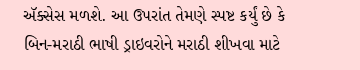ઍક્સેસ મળશે. આ ઉપરાંત તેમણે સ્પષ્ટ કર્યું છે કે બિન-મરાઠી ભાષી ડ્રાઇવરોને મરાઠી શીખવા માટે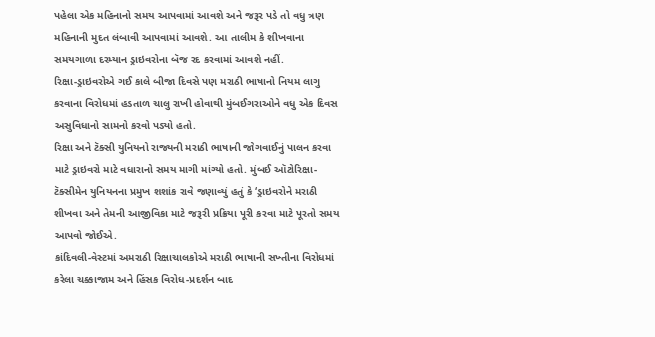પહેલા એક મહિનાનો સમય આપવામાં આવશે અને જરૂર પડે તો વધુ ત્રણ મહિનાની મુદત લંબાવી આપવામાં આવશે. આ તાલીમ કે શીખવાના સમયગાળા દરમ્યાન ડ્રાઇવરોના બૅજ રદ કરવામાં આવશે નહીં.
રિક્ષા-ડ્રાઇવરોએ ગઈ કાલે બીજા દિવસે પણ મરાઠી ભાષાનો નિયમ લાગુ કરવાના વિરોધમાં હડતાળ ચાલુ રાખી હોવાથી મુંબઈગરાઓને વધુ એક દિવસ અસુવિધાનો સામનો કરવો પડ્યો હતો.
રિક્ષા અને ટૅક્સી યુનિયનો રાજ્યની મરાઠી ભાષાની જોગવાઈનું પાલન કરવા માટે ડ્રાઇવરો માટે વધારાનો સમય માગી માંગ્યો હતો. મુંબઈ ઑટોરિક્ષા-ટૅક્સીમેન યુનિયનના પ્રમુખ શશાંક રાવે જણાવ્યું હતું કે ‘ડ્રાઇવરોને મરાઠી શીખવા અને તેમની આજીવિકા માટે જરૂરી પ્રક્રિયા પૂરી કરવા માટે પૂરતો સમય આપવો જોઈએ.
કાંદિવલી-વેસ્ટમાં અમરાઠી રિક્ષાચાલકોએ મરાઠી ભાષાની સખ્તીના વિરોધમાં કરેલા ચક્કાજામ અને હિંસક વિરોધ-પ્રદર્શન બાદ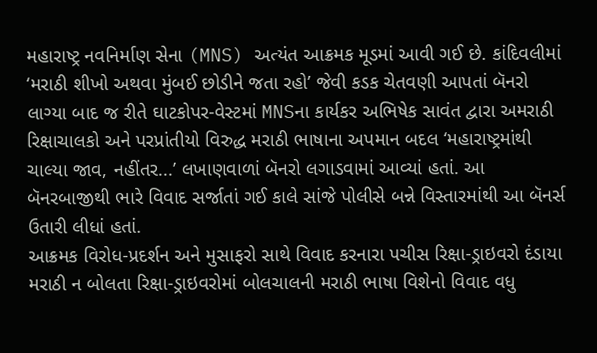મહારાષ્ટ્ર નવનિર્માણ સેના (MNS) અત્યંત આક્રમક મૂડમાં આવી ગઈ છે. કાંદિવલીમાં ‘મરાઠી શીખો અથવા મુંબઈ છોડીને જતા રહો’ જેવી કડક ચેતવણી આપતાં બૅનરો લાગ્યા બાદ જ રીતે ઘાટકોપર-વેસ્ટમાં MNSના કાર્યકર અભિષેક સાવંત દ્વારા અમરાઠી રિક્ષાચાલકો અને પરપ્રાંતીયો વિરુદ્ધ મરાઠી ભાષાના અપમાન બદલ ‘મહારાષ્ટ્રમાંથી ચાલ્યા જાવ, નહીંતર...’ લખાણવાળાં બૅનરો લગાડવામાં આવ્યાં હતાં. આ બૅનરબાજીથી ભારે વિવાદ સર્જાતાં ગઈ કાલે સાંજે પોલીસે બન્ને વિસ્તારમાંથી આ બૅનર્સ ઉતારી લીધાં હતાં.
આક્રમક વિરોધ-પ્રદર્શન અને મુસાફરો સાથે વિવાદ કરનારા પચીસ રિક્ષા-ડ્રાઇવરો દંડાયા
મરાઠી ન બોલતા રિક્ષા-ડ્રાઇવરોમાં બોલચાલની મરાઠી ભાષા વિશેનો વિવાદ વધુ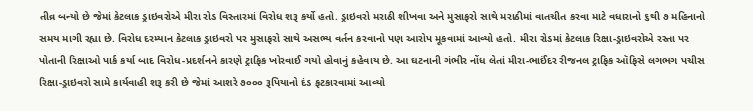તીવ્ર બન્યો છે જેમાં કેટલાક ડ્રાઇવરોએ મીરા રોડ વિસ્તારમાં વિરોધ શરૂ કર્યો હતો. ડ્રાઇવરો મરાઠી શીખવા અને મુસાફરો સાથે મરાઠીમાં વાતચીત કરવા માટે વધારાનો ૬થી ૭ મહિનાનો સમય માગી રહ્યા છે. વિરોધ દરમ્યાન કેટલાક ડ્રાઇવરો પર મુસાફરો સાથે અસભ્ય વર્તન કરવાનો પણ આરોપ મૂકવામાં આવ્યો હતો. મીરા રોડમાં કેટલાક રિક્ષા-ડ્રાઇવરોએ રસ્તા પર પોતાની રિક્ષાઓ પાર્ક કર્યા બાદ વિરોધ-પ્રદર્શનને કારણે ટ્રાફિક ખોરવાઈ ગયો હોવાનું કહેવાય છે. આ ઘટનાની ગંભીર નોંધ લેતાં મીરા-ભાઈંદર રીજનલ ટ્રાફિક ઑફિસે લગભગ પચીસ રિક્ષા-ડ્રાઇવરો સામે કાર્યવાહી શરૂ કરી છે જેમાં આશરે ૭૦૦૦ રૂપિયાનો દંડ ફટકારવામાં આવ્યો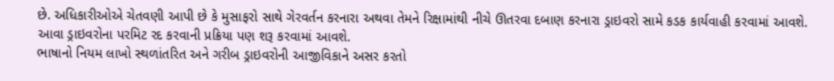છે. અધિકારીઓએ ચેતવણી આપી છે કે મુસાફરો સાથે ગેરવર્તન કરનારા અથવા તેમને રિક્ષામાંથી નીચે ઊતરવા દબાણ કરનારા ડ્રાઇવરો સામે કડક કાર્યવાહી કરવામાં આવશે. આવા ડ્રાઇવરોના પરમિટ રદ કરવાની પ્રક્રિયા પણ શરૂ કરવામાં આવશે.
ભાષાનો નિયમ લાખો સ્થળાંતરિત અને ગરીબ ડ્રાઇવરોની આજીવિકાને અસર કરતો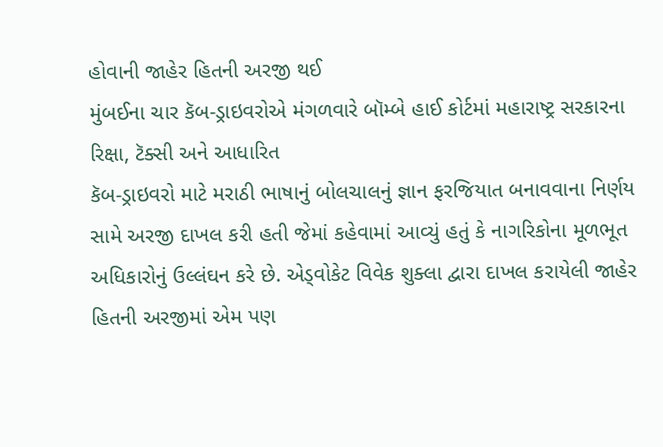હોવાની જાહેર હિતની અરજી થઈ
મુંબઈના ચાર કૅબ-ડ્રાઇવરોએ મંગળવારે બૉમ્બે હાઈ કોર્ટમાં મહારાષ્ટ્ર સરકારના રિક્ષા, ટૅક્સી અને આધારિત
કૅબ-ડ્રાઇવરો માટે મરાઠી ભાષાનું બોલચાલનું જ્ઞાન ફરજિયાત બનાવવાના નિર્ણય સામે અરજી દાખલ કરી હતી જેમાં કહેવામાં આવ્યું હતું કે નાગરિકોના મૂળભૂત અધિકારોનું ઉલ્લંઘન કરે છે. એડ્વોકેટ વિવેક શુક્લા દ્વારા દાખલ કરાયેલી જાહેર હિતની અરજીમાં એમ પણ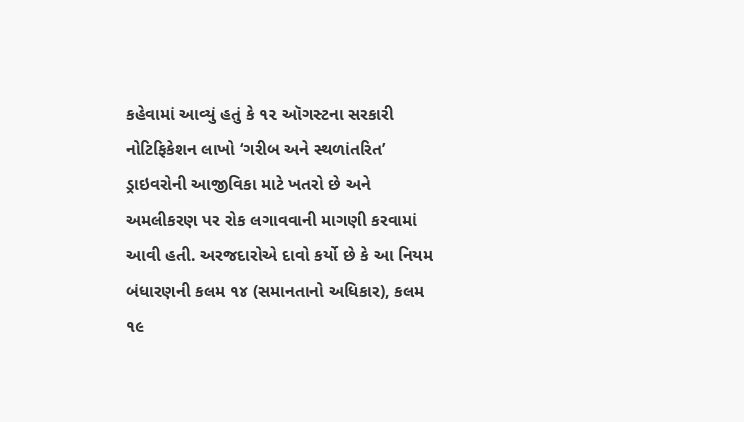કહેવામાં આવ્યું હતું કે ૧૨ ઑગસ્ટના સરકારી નોટિફિકેશન લાખો ‘ગરીબ અને સ્થળાંતરિત’ ડ્રાઇવરોની આજીવિકા માટે ખતરો છે અને અમલીકરણ પર રોક લગાવવાની માગણી કરવામાં આવી હતી. અરજદારોએ દાવો કર્યો છે કે આ નિયમ બંધારણની કલમ ૧૪ (સમાનતાનો અધિકાર), કલમ ૧૯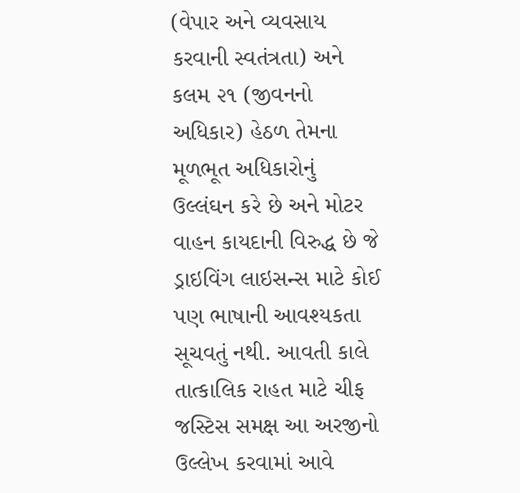(વેપાર અને વ્યવસાય કરવાની સ્વતંત્રતા) અને કલમ ૨૧ (જીવનનો અધિકાર) હેઠળ તેમના મૂળભૂત અધિકારોનું ઉલ્લંઘન કરે છે અને મોટર વાહન કાયદાની વિરુદ્ધ છે જે ડ્રાઇવિંગ લાઇસન્સ માટે કોઈ પણ ભાષાની આવશ્યકતા સૂચવતું નથી. આવતી કાલે તાત્કાલિક રાહત માટે ચીફ જસ્ટિસ સમક્ષ આ અરજીનો ઉલ્લેખ કરવામાં આવે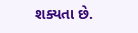શક્યતા છે.